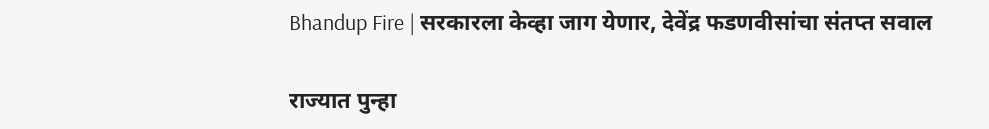Bhandup Fire | सरकारला केव्हा जाग येणार, देवेंद्र फडणवीसांचा संतप्त सवाल

राज्यात पुन्हा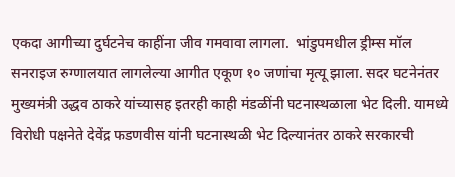एकदा आगीच्या दुर्घटनेच काहींना जीव गमवावा लागला.  भांडुपमधील ड्रीम्स मॉल सनराइज रुग्णालयात लागलेल्या आगीत एकूण १० जणांचा मृत्यू झाला. सदर घटनेनंतर मुख्यमंत्री उद्धव ठाकरे यांच्यासह इतरही काही मंडळींनी घटनास्थळाला भेट दिली. यामध्ये विरोधी पक्षनेते देवेंद्र फडणवीस यांनी घटनास्थळी भेट दिल्यानंतर ठाकरे सरकारची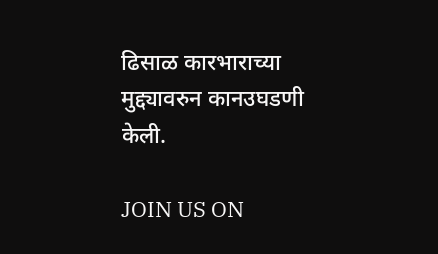ढिसाळ कारभाराच्या मुद्द्यावरुन कानउघडणी केली.

JOIN US ON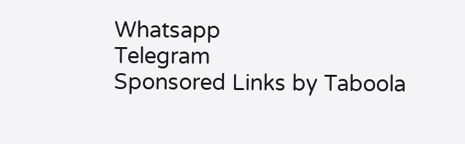Whatsapp
Telegram
Sponsored Links by Taboola